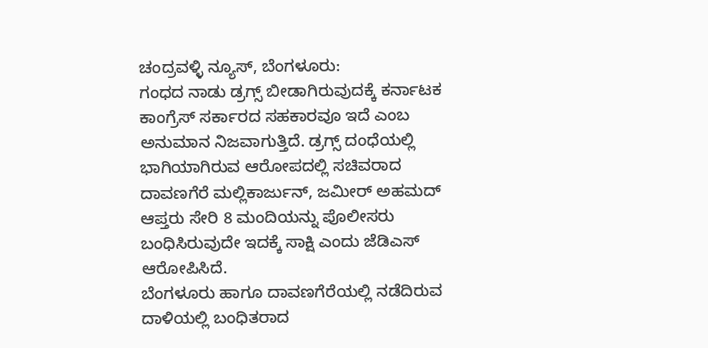ಚಂದ್ರವಳ್ಳಿ ನ್ಯೂಸ್, ಬೆಂಗಳೂರು:
ಗಂಧದ ನಾಡು ಡ್ರಗ್ಸ್ ಬೀಡಾಗಿರುವುದಕ್ಕೆ ಕರ್ನಾಟಕ ಕಾಂಗ್ರೆಸ್ ಸರ್ಕಾರದ ಸಹಕಾರವೂ ಇದೆ ಎಂಬ ಅನುಮಾನ ನಿಜವಾಗುತ್ತಿದೆ. ಡ್ರಗ್ಸ್ ದಂಧೆಯಲ್ಲಿ ಭಾಗಿಯಾಗಿರುವ ಆರೋಪದಲ್ಲಿ ಸಚಿವರಾದ ದಾವಣಗೆರೆ ಮಲ್ಲಿಕಾರ್ಜುನ್, ಜಮೀರ್ ಅಹಮದ್ ಆಪ್ತರು ಸೇರಿ 8 ಮಂದಿಯನ್ನು ಪೊಲೀಸರು ಬಂಧಿಸಿರುವುದೇ ಇದಕ್ಕೆ ಸಾಕ್ಷಿ ಎಂದು ಜೆಡಿಎಸ್ ಆರೋಪಿಸಿದೆ.
ಬೆಂಗಳೂರು ಹಾಗೂ ದಾವಣಗೆರೆಯಲ್ಲಿ ನಡೆದಿರುವ ದಾಳಿಯಲ್ಲಿ ಬಂಧಿತರಾದ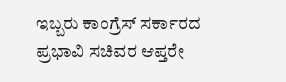ಇಬ್ಬರು ಕಾಂಗ್ರೆಸ್ ಸರ್ಕಾರದ ಪ್ರಭಾವಿ ಸಚಿವರ ಆಪ್ತರೇ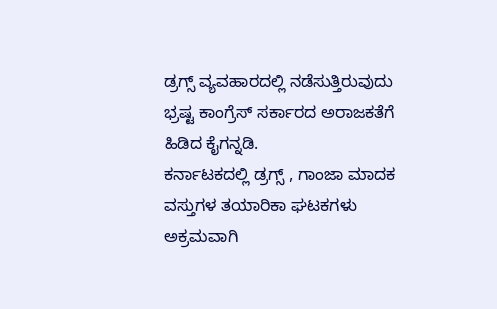ಡ್ರಗ್ಸ್ ವ್ಯವಹಾರದಲ್ಲಿ ನಡೆಸುತ್ತಿರುವುದು ಭ್ರಷ್ಟ ಕಾಂಗ್ರೆಸ್ ಸರ್ಕಾರದ ಅರಾಜಕತೆಗೆ ಹಿಡಿದ ಕೈಗನ್ನಡಿ.
ಕರ್ನಾಟಕದಲ್ಲಿ ಡ್ರಗ್ಸ್ , ಗಾಂಜಾ ಮಾದಕ ವಸ್ತುಗಳ ತಯಾರಿಕಾ ಘಟಕಗಳು ಅಕ್ರಮವಾಗಿ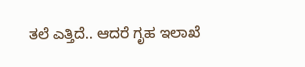ತಲೆ ಎತ್ತಿದೆ.. ಆದರೆ ಗೃಹ ಇಲಾಖೆ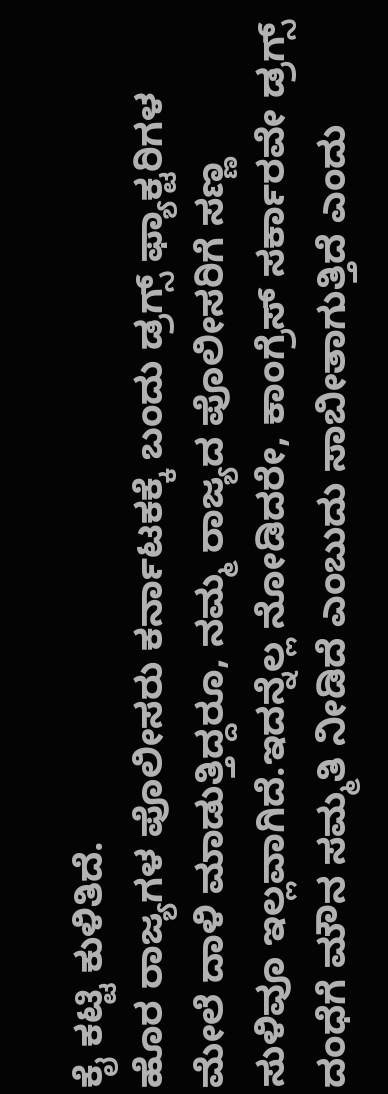ಕೈ ಕಟ್ಟಿ ಕುಳಿತಿದೆ.
ಹೊರ ರಾಜ್ಯಗಳ ಪೊಲೀಸರು ಕರ್ನಾಟಕಕ್ಕೆ ಬಂದು ಡ್ರಗ್ಸ್ ಫ್ಯಾಕ್ಟರಿಗಳ ಮೇಲೆ ದಾಳಿ ಮಾಡುತ್ತಿದ್ದರೂ, ನಮ್ಮ ರಾಜ್ಯದ ಪೊಲೀಸರಿಗೆ ಸಣ್ಣ ಸುಳಿವೂ ಇಲ್ಲವಾಗಿದೆ.ಇದನ್ನೆಲ್ಲ ನೋಡಿದರೇ, ಕಾಂಗ್ರೆಸ್ ಸರ್ಕಾರವೇ ಡ್ರಗ್ಸ್ ದಂಧೆಗೆ ಮೌನ ಸಮ್ಮತಿ ನೀಡಿದೆ ಎಂಬುದು ಸಾಬೀತಾಗುತ್ತಿದೆ ಎಂದು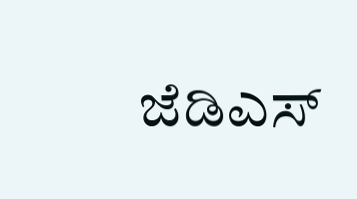ಜೆಡಿಎಸ್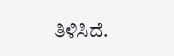ತಿಳಿಸಿದೆ.